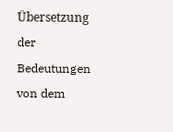Übersetzung der Bedeutungen von dem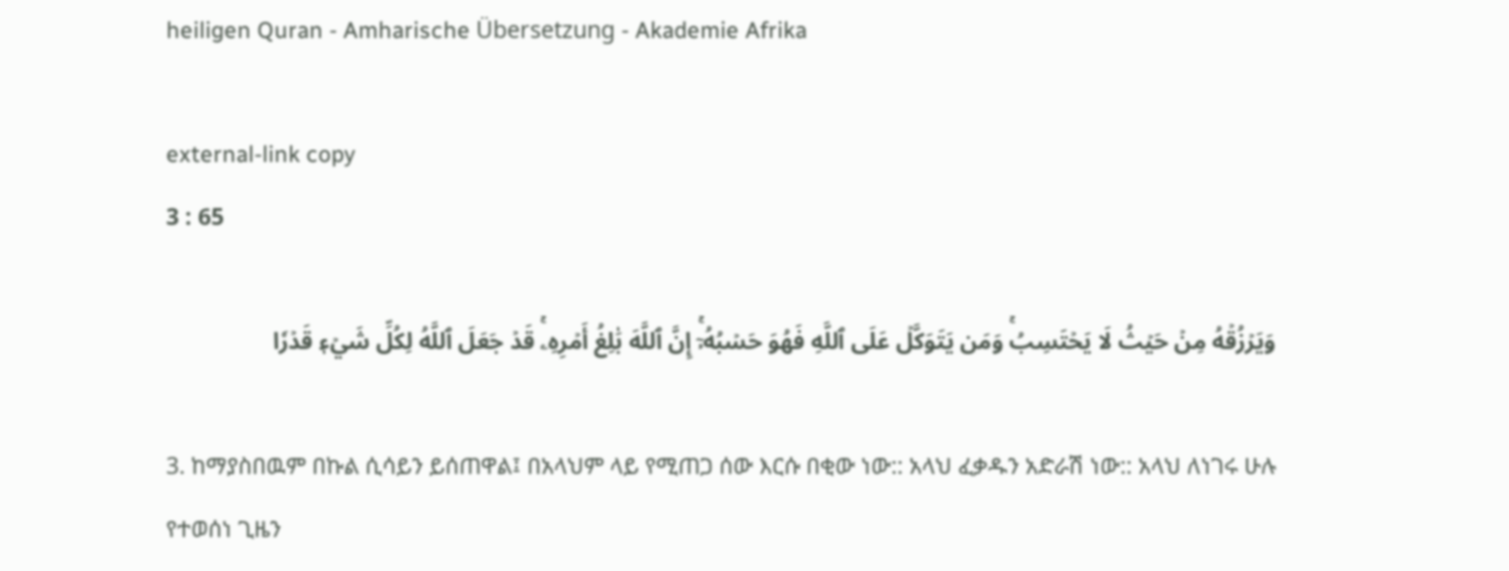heiligen Quran - Amharische Übersetzung - Akademie Afrika

external-link copy
3 : 65

وَيَرۡزُقۡهُ مِنۡ حَيۡثُ لَا يَحۡتَسِبُۚ وَمَن يَتَوَكَّلۡ عَلَى ٱللَّهِ فَهُوَ حَسۡبُهُۥٓۚ إِنَّ ٱللَّهَ بَٰلِغُ أَمۡرِهِۦۚ قَدۡ جَعَلَ ٱللَّهُ لِكُلِّ شَيۡءٖ قَدۡرٗا

3. ከማያስበዉም በኩል ሲሳይን ይሰጠዋል፤ በአላህም ላይ የሚጠጋ ሰው እርሱ በቂው ነው:: አላህ ፈቃዱን አድራሽ ነው:: አላህ ለነገሩ ሁሉ የተወሰነ ጊዜን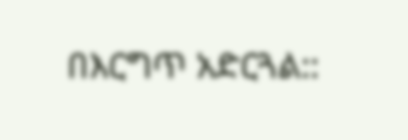በእርግጥ አድርጓል::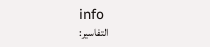info
التفاسير: